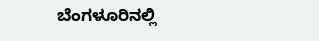ಬೆಂಗಳೂರಿನಲ್ಲಿ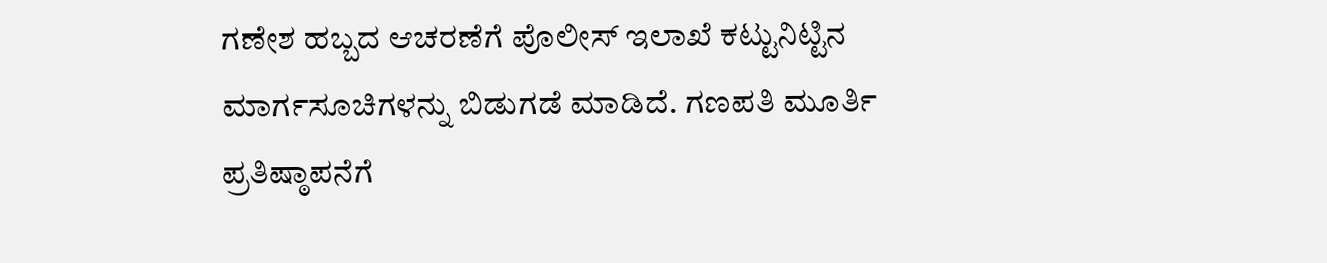ಗಣೇಶ ಹಬ್ಬದ ಆಚರಣೆಗೆ ಪೊಲೀಸ್ ಇಲಾಖೆ ಕಟ್ಟುನಿಟ್ಟಿನ ಮಾರ್ಗಸೂಚಿಗಳನ್ನು ಬಿಡುಗಡೆ ಮಾಡಿದೆ. ಗಣಪತಿ ಮೂರ್ತಿ ಪ್ರತಿಷ್ಠಾಪನೆಗೆ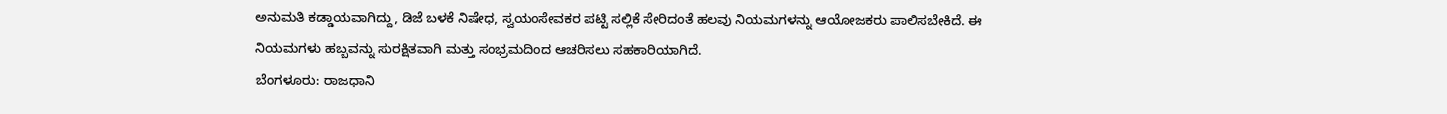ಅನುಮತಿ ಕಡ್ಡಾಯವಾಗಿದ್ದು, ಡಿಜೆ ಬಳಕೆ ನಿಷೇಧ, ಸ್ವಯಂಸೇವಕರ ಪಟ್ಟಿ ಸಲ್ಲಿಕೆ ಸೇರಿದಂತೆ ಹಲವು ನಿಯಮಗಳನ್ನು ಆಯೋಜಕರು ಪಾಲಿಸಬೇಕಿದೆ. ಈ ನಿಯಮಗಳು ಹಬ್ಬವನ್ನು ಸುರಕ್ಷಿತವಾಗಿ ಮತ್ತು ಸಂಭ್ರಮದಿಂದ ಆಚರಿಸಲು ಸಹಕಾರಿಯಾಗಿದೆ.
ಬೆಂಗಳೂರು: ರಾಜಧಾನಿ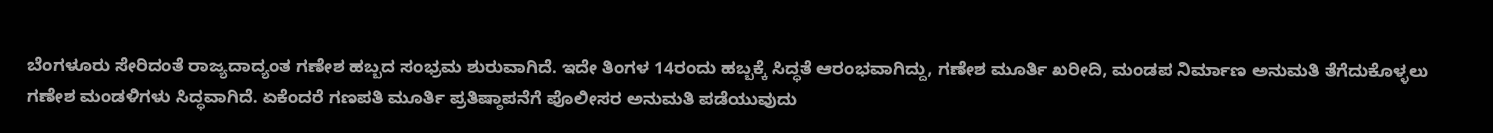ಬೆಂಗಳೂರು ಸೇರಿದಂತೆ ರಾಜ್ಯದಾದ್ಯಂತ ಗಣೇಶ ಹಬ್ಬದ ಸಂಭ್ರಮ ಶುರುವಾಗಿದೆ. ಇದೇ ತಿಂಗಳ 14ರಂದು ಹಬ್ಬಕ್ಕೆ ಸಿದ್ಧತೆ ಆರಂಭವಾಗಿದ್ದು, ಗಣೇಶ ಮೂರ್ತಿ ಖರೀದಿ, ಮಂಡಪ ನಿರ್ಮಾಣ ಅನುಮತಿ ತೆಗೆದುಕೊಳ್ಳಲು ಗಣೇಶ ಮಂಡಳಿಗಳು ಸಿದ್ಧವಾಗಿದೆ. ಏಕೆಂದರೆ ಗಣಪತಿ ಮೂರ್ತಿ ಪ್ರತಿಷ್ಠಾಪನೆಗೆ ಪೊಲೀಸರ ಅನುಮತಿ ಪಡೆಯುವುದು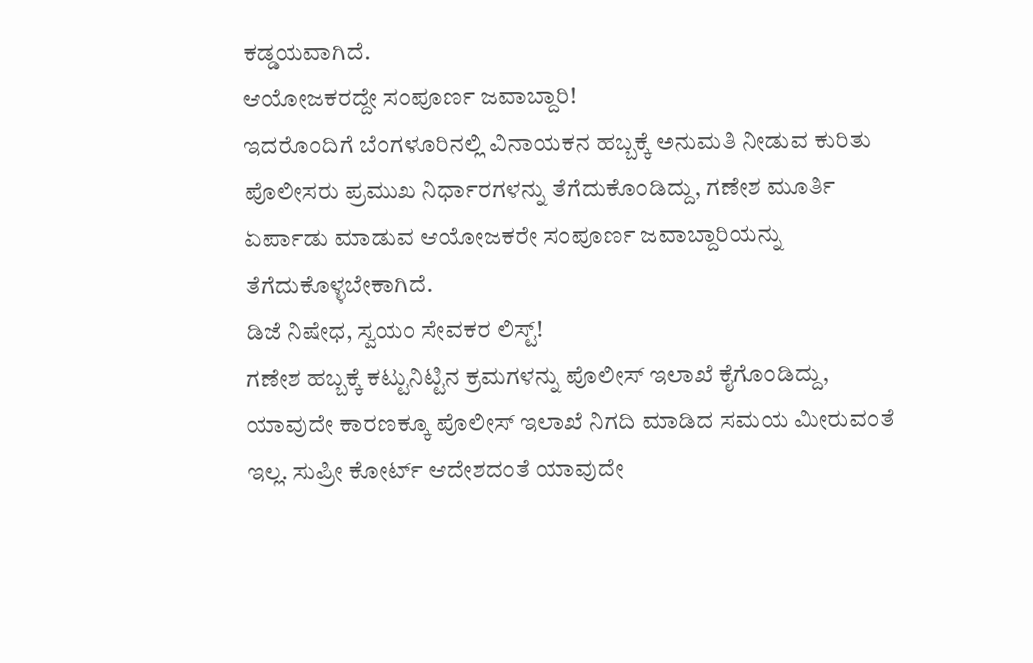ಕಡ್ಡಯವಾಗಿದೆ.
ಆಯೋಜಕರದ್ದೇ ಸಂಪೂರ್ಣ ಜವಾಬ್ದಾರಿ!
ಇದರೊಂದಿಗೆ ಬೆಂಗಳೂರಿನಲ್ಲಿ ವಿನಾಯಕನ ಹಬ್ಬಕ್ಕೆ ಅನುಮತಿ ನೀಡುವ ಕುರಿತು ಪೊಲೀಸರು ಪ್ರಮುಖ ನಿರ್ಧಾರಗಳನ್ನು ತೆಗೆದುಕೊಂಡಿದ್ದು, ಗಣೇಶ ಮೂರ್ತಿ ಏರ್ಪಾಡು ಮಾಡುವ ಆಯೋಜಕರೇ ಸಂಪೂರ್ಣ ಜವಾಬ್ದಾರಿಯನ್ನು ತೆಗೆದುಕೊಳ್ಳಬೇಕಾಗಿದೆ.
ಡಿಜೆ ನಿಷೇಧ, ಸ್ವಯಂ ಸೇವಕರ ಲಿಸ್ಟ್!
ಗಣೇಶ ಹಬ್ಬಕ್ಕೆ ಕಟ್ಟುನಿಟ್ಟಿನ ಕ್ರಮಗಳನ್ನು ಪೊಲೀಸ್ ಇಲಾಖೆ ಕೈಗೊಂಡಿದ್ದು, ಯಾವುದೇ ಕಾರಣಕ್ಕೂ ಪೊಲೀಸ್ ಇಲಾಖೆ ನಿಗದಿ ಮಾಡಿದ ಸಮಯ ಮೀರುವಂತೆ ಇಲ್ಲ. ಸುಪ್ರೀ ಕೋರ್ಟ್ ಆದೇಶದಂತೆ ಯಾವುದೇ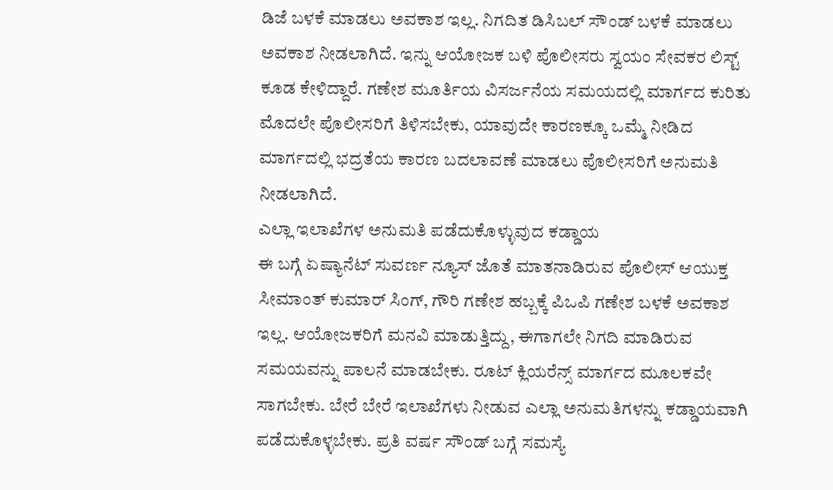ಡಿಜೆ ಬಳಕೆ ಮಾಡಲು ಅವಕಾಶ ಇಲ್ಲ. ನಿಗದಿತ ಡಿಸಿಬಲ್ ಸೌಂಡ್ ಬಳಕೆ ಮಾಡಲು ಅವಕಾಶ ನೀಡಲಾಗಿದೆ. ಇನ್ನು ಆಯೋಜಕ ಬಳಿ ಪೊಲೀಸರು ಸ್ವಯಂ ಸೇವಕರ ಲಿಸ್ಟ್ ಕೂಡ ಕೇಳಿದ್ದಾರೆ. ಗಣೇಶ ಮೂರ್ತಿಯ ವಿಸರ್ಜನೆಯ ಸಮಯದಲ್ಲಿ ಮಾರ್ಗದ ಕುರಿತು ಮೊದಲೇ ಪೊಲೀಸರಿಗೆ ತಿಳಿಸಬೇಕು, ಯಾವುದೇ ಕಾರಣಕ್ಕೂ ಒಮ್ಮೆ ನೀಡಿದ ಮಾರ್ಗದಲ್ಲಿ ಭದ್ರತೆಯ ಕಾರಣ ಬದಲಾವಣೆ ಮಾಡಲು ಪೊಲೀಸರಿಗೆ ಅನುಮತಿ ನೀಡಲಾಗಿದೆ.
ಎಲ್ಲಾ ಇಲಾಖೆಗಳ ಅನುಮತಿ ಪಡೆದುಕೊಳ್ಳುವುದ ಕಡ್ಡಾಯ
ಈ ಬಗ್ಗೆ ಏಷ್ಯಾನೆಟ್ ಸುವರ್ಣ ನ್ಯೂಸ್ ಜೊತೆ ಮಾತನಾಡಿರುವ ಪೊಲೀಸ್ ಆಯುಕ್ತ ಸೀಮಾಂತ್ ಕುಮಾರ್ ಸಿಂಗ್, ಗೌರಿ ಗಣೇಶ ಹಬ್ಬಕ್ಕೆ ಪಿಒಪಿ ಗಣೇಶ ಬಳಕೆ ಅವಕಾಶ ಇಲ್ಲ. ಆಯೋಜಕರಿಗೆ ಮನವಿ ಮಾಡುತ್ತಿದ್ದು, ಈಗಾಗಲೇ ನಿಗದಿ ಮಾಡಿರುವ ಸಮಯವನ್ನು ಪಾಲನೆ ಮಾಡಬೇಕು. ರೂಟ್ ಕ್ಲಿಯರೆನ್ಸ್ ಮಾರ್ಗದ ಮೂಲಕವೇ ಸಾಗಬೇಕು. ಬೇರೆ ಬೇರೆ ಇಲಾಖೆಗಳು ನೀಡುವ ಎಲ್ಲಾ ಅನುಮತಿಗಳನ್ನು ಕಡ್ಡಾಯವಾಗಿ ಪಡೆದುಕೊಳ್ಳಬೇಕು. ಪ್ರತಿ ವರ್ಷ ಸೌಂಡ್ ಬಗ್ಗೆ ಸಮಸ್ಯೆ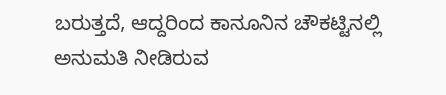ಬರುತ್ತದೆ, ಆದ್ದರಿಂದ ಕಾನೂನಿನ ಚೌಕಟ್ಟಿನಲ್ಲಿ ಅನುಮತಿ ನೀಡಿರುವ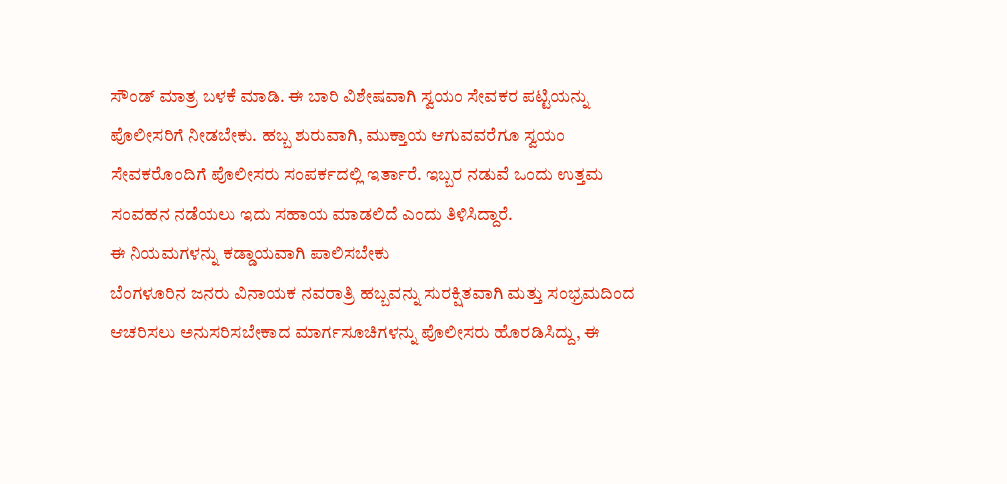ಸೌಂಡ್ ಮಾತ್ರ ಬಳಕೆ ಮಾಡಿ. ಈ ಬಾರಿ ವಿಶೇಷವಾಗಿ ಸ್ವಯಂ ಸೇವಕರ ಪಟ್ಟಿಯನ್ನು ಪೊಲೀಸರಿಗೆ ನೀಡಬೇಕು. ಹಬ್ಬ ಶುರುವಾಗಿ, ಮುಕ್ತಾಯ ಆಗುವವರೆಗೂ ಸ್ವಯಂ ಸೇವಕರೊಂದಿಗೆ ಪೊಲೀಸರು ಸಂಪರ್ಕದಲ್ಲಿ ಇರ್ತಾರೆ. ಇಬ್ಬರ ನಡುವೆ ಒಂದು ಉತ್ತಮ ಸಂವಹನ ನಡೆಯಲು ಇದು ಸಹಾಯ ಮಾಡಲಿದೆ ಎಂದು ತಿಳಿಸಿದ್ದಾರೆ.
ಈ ನಿಯಮಗಳನ್ನು ಕಡ್ಡಾಯವಾಗಿ ಪಾಲಿಸಬೇಕು
ಬೆಂಗಳೂರಿನ ಜನರು ವಿನಾಯಕ ನವರಾತ್ರಿ ಹಬ್ಬವನ್ನು ಸುರಕ್ಷಿತವಾಗಿ ಮತ್ತು ಸಂಭ್ರಮದಿಂದ ಆಚರಿಸಲು ಅನುಸರಿಸಬೇಕಾದ ಮಾರ್ಗಸೂಚಿಗಳನ್ನು ಪೊಲೀಸರು ಹೊರಡಿಸಿದ್ದು, ಈ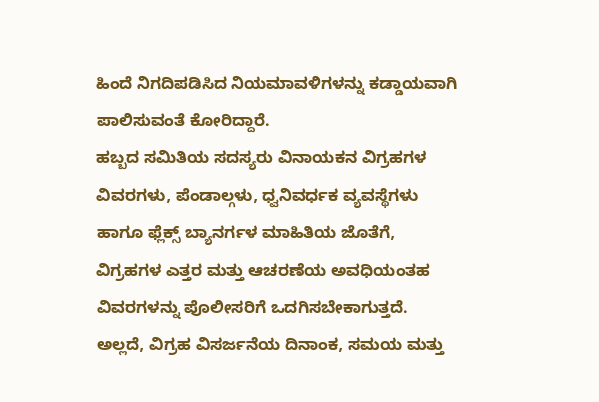ಹಿಂದೆ ನಿಗದಿಪಡಿಸಿದ ನಿಯಮಾವಳಿಗಳನ್ನು ಕಡ್ಡಾಯವಾಗಿ ಪಾಲಿಸುವಂತೆ ಕೋರಿದ್ದಾರೆ.
ಹಬ್ಬದ ಸಮಿತಿಯ ಸದಸ್ಯರು ವಿನಾಯಕನ ವಿಗ್ರಹಗಳ ವಿವರಗಳು, ಪೆಂಡಾಲ್ಗಳು, ಧ್ವನಿವರ್ಧಕ ವ್ಯವಸ್ಥೆಗಳು ಹಾಗೂ ಫ್ಲೆಕ್ಸ್ ಬ್ಯಾನರ್ಗಳ ಮಾಹಿತಿಯ ಜೊತೆಗೆ, ವಿಗ್ರಹಗಳ ಎತ್ತರ ಮತ್ತು ಆಚರಣೆಯ ಅವಧಿಯಂತಹ ವಿವರಗಳನ್ನು ಪೊಲೀಸರಿಗೆ ಒದಗಿಸಬೇಕಾಗುತ್ತದೆ. ಅಲ್ಲದೆ, ವಿಗ್ರಹ ವಿಸರ್ಜನೆಯ ದಿನಾಂಕ, ಸಮಯ ಮತ್ತು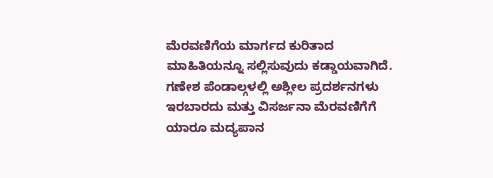ಮೆರವಣಿಗೆಯ ಮಾರ್ಗದ ಕುರಿತಾದ ಮಾಹಿತಿಯನ್ನೂ ಸಲ್ಲಿಸುವುದು ಕಡ್ಡಾಯವಾಗಿದೆ.
ಗಣೇಶ ಪೆಂಡಾಲ್ಗಳಲ್ಲಿ ಅಶ್ಲೀಲ ಪ್ರದರ್ಶನಗಳು ಇರಬಾರದು ಮತ್ತು ವಿಸರ್ಜನಾ ಮೆರವಣಿಗೆಗೆ ಯಾರೂ ಮದ್ಯಪಾನ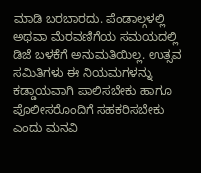ಮಾಡಿ ಬರಬಾರದು. ಪೆಂಡಾಲ್ಗಳಲ್ಲಿ ಅಥವಾ ಮೆರವಣಿಗೆಯ ಸಮಯದಲ್ಲಿ ಡಿಜೆ ಬಳಕೆಗೆ ಅನುಮತಿಯಿಲ್ಲ. ಉತ್ಸವ ಸಮಿತಿಗಳು ಈ ನಿಯಮಗಳನ್ನು ಕಡ್ಡಾಯವಾಗಿ ಪಾಲಿಸಬೇಕು ಹಾಗೂ ಪೊಲೀಸರೊಂದಿಗೆ ಸಹಕರಿಸಬೇಕು ಎಂದು ಮನವಿ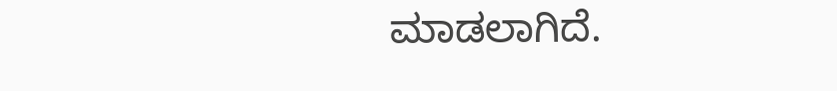ಮಾಡಲಾಗಿದೆ.